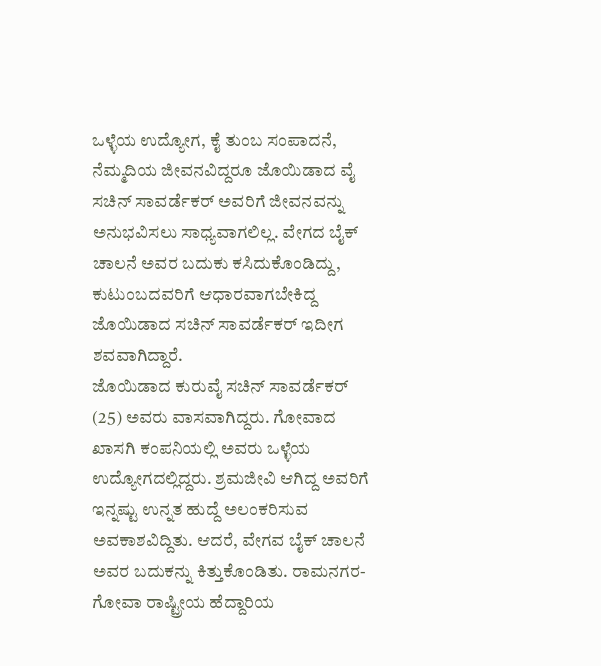ಒಳ್ಳೆಯ ಉದ್ಯೋಗ, ಕೈ ತುಂಬ ಸಂಪಾದನೆ, ನೆಮ್ಮದಿಯ ಜೀವನವಿದ್ದರೂ ಜೊಯಿಡಾದ ವೈ ಸಚಿನ್ ಸಾವರ್ಡೆಕರ್ ಅವರಿಗೆ ಜೀವನವನ್ನು ಅನುಭವಿಸಲು ಸಾಧ್ಯವಾಗಲಿಲ್ಲ. ವೇಗದ ಬೈಕ್ ಚಾಲನೆ ಅವರ ಬದುಕು ಕಸಿದುಕೊಂಡಿದ್ದು, ಕುಟುಂಬದವರಿಗೆ ಆಧಾರವಾಗಬೇಕಿದ್ದ ಜೊಯಿಡಾದ ಸಚಿನ್ ಸಾವರ್ಡೆಕರ್ ಇದೀಗ ಶವವಾಗಿದ್ದಾರೆ.
ಜೊಯಿಡಾದ ಕುರುವೈ ಸಚಿನ್ ಸಾವರ್ಡೆಕರ್ (25) ಅವರು ವಾಸವಾಗಿದ್ದರು. ಗೋವಾದ ಖಾಸಗಿ ಕಂಪನಿಯಲ್ಲಿ ಅವರು ಒಳ್ಳೆಯ ಉದ್ಯೋಗದಲ್ಲಿದ್ದರು. ಶ್ರಮಜೀವಿ ಆಗಿದ್ದ ಅವರಿಗೆ ಇನ್ನಷ್ಟು ಉನ್ನತ ಹುದ್ದೆ ಅಲಂಕರಿಸುವ ಅವಕಾಶವಿದ್ದಿತು. ಆದರೆ, ವೇಗವ ಬೈಕ್ ಚಾಲನೆ ಅವರ ಬದುಕನ್ನು ಕಿತ್ತುಕೊಂಡಿತು. ರಾಮನಗರ-ಗೋವಾ ರಾಷ್ಟ್ರೀಯ ಹೆದ್ದಾರಿಯ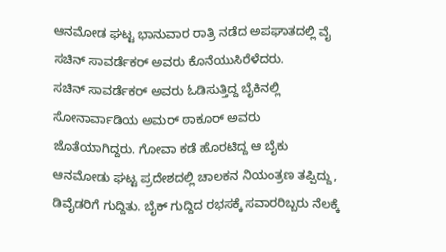ಆನಮೋಡ ಘಟ್ಟ ಭಾನುವಾರ ರಾತ್ರಿ ನಡೆದ ಅಪಘಾತದಲ್ಲಿ ವೈ ಸಚಿನ್ ಸಾವರ್ಡೆಕರ್ ಅವರು ಕೊನೆಯುಸಿರೆಳೆದರು.
ಸಚಿನ್ ಸಾವರ್ಡೆಕರ್ ಅವರು ಓಡಿಸುತ್ತಿದ್ದ ಬೈಕಿನಲ್ಲಿ ಸೋನಾರ್ವಾಡಿಯ ಅಮರ್ ಠಾಕೂರ್ ಅವರು ಜೊತೆಯಾಗಿದ್ದರು. ಗೋವಾ ಕಡೆ ಹೊರಟಿದ್ದ ಆ ಬೈಕು ಆನಮೋಡು ಘಟ್ಟ ಪ್ರದೇಶದಲ್ಲಿ ಚಾಲಕನ ನಿಯಂತ್ರಣ ತಪ್ಪಿದ್ದು, ಡಿವೈಡರಿಗೆ ಗುದ್ದಿತು. ಬೈಕ್ ಗುದ್ದಿದ ರಭಸಕ್ಕೆ ಸವಾರರಿಬ್ಬರು ನೆಲಕ್ಕೆ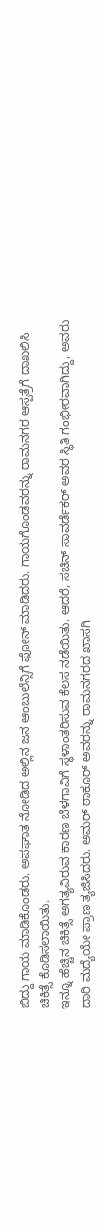ಬಿದ್ದು ಗಾಯ ಮಾಡಿಕೊಂಡರು. ಅಪಘಾತ ನೋಡಿದ ಅಲ್ಲಿನ ಜನ ಆಂಬುಲೆನ್ಸಿಗೆ ಫೋನ್ ಮಾಡಿದರು. ಗಾಯಗೊಂಡವರನ್ನು ರಾಮನಗರ ಆಸ್ಪತ್ರೆಗೆ ದಾಖಲಿಸಿ ಚಿಕಿತ್ಸೆ ಕೊಡಿಸಲಾಯಿತು.
ಇನ್ನೂ ಹೆಚ್ಚಿನ ಚಿಕಿತ್ಸೆ ಅಗತ್ಯವಿರುವ ಕಾರಣ ಬೆಳಗಾವಿಗೆ ಸ್ಥಳಾಂತರಿಸುವ ಕೆಲಸ ನಡೆಯಿತು. ಆದರೆ, ಸಚಿನ್ ಸಾವರ್ಡೆಕರ್ ಅವರ ಸ್ಥಿತಿ ಗಂಭೀರವಾಗಿದ್ದು, ಅವರು ದಾರಿ ಮದ್ಯೆಯೇ ಪ್ರಾಣ ತ್ಯಜಿಸಿದರು. ಅಮರ್ ಠಾಕೂರ್ ಅವರನ್ನು ರಾಮನಗರದ ಖಾಸಗಿ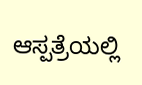ಆಸ್ಪತ್ರೆಯಲ್ಲಿ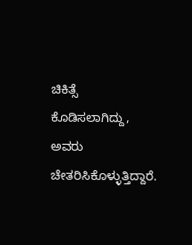ಚಿಕಿತ್ಸೆ ಕೊಡಿಸಲಾಗಿದ್ದು, ಅವರು ಚೇತರಿಸಿಕೊಳ್ಳುತ್ತಿದ್ದಾರೆ.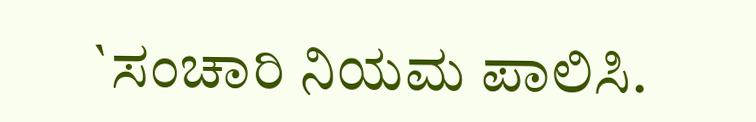`ಸಂಚಾರಿ ನಿಯಮ ಪಾಲಿಸಿ.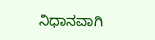ನಿಧಾನವಾಗಿ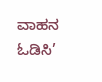ವಾಹನ ಓಡಿಸಿ’